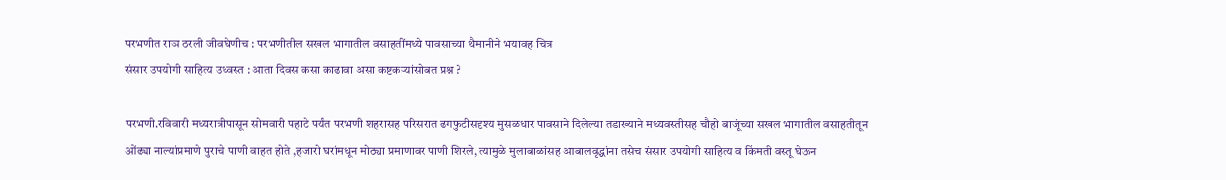परभणीत राञ ठरली जीवघेणीच : परभणीतील सखल भागातील वसाहतींमध्ये पावसाच्या थैमानीने भयावह चित्र
संसार उपयोगी साहित्य उध्वस्त : आता दिवस कसा काढावा असा कष्टकऱ्यांसोबत प्रश्न ?

परभणी.रविवारी मध्यरात्रीपासून सोमवारी पहाटे पर्यंत परभणी शहरासह परिसरात ढगफुटीसदृश्य मुसळधार पावसाने दिलेल्या तडाख्याने मध्यवस्तीसह चौहो बाजूंच्या सखल भागातील वसाहतीतून ओंढ्या नाल्यांप्रमाणे पुराचे पाणी वाहत होते ,हजारो घरांमधून मोठ्या प्रमाणावर पाणी शिरले, त्यामुळे मुलाबाळांसह आबालवृद्धांना तसेच संसार उपयोगी साहित्य व किंमती वस्तू घेऊन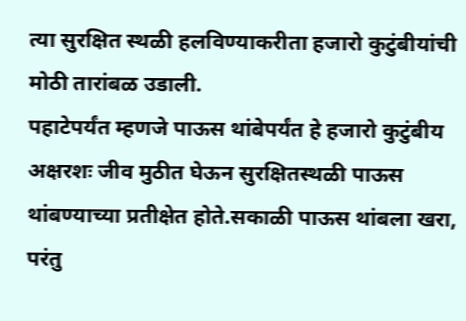त्या सुरक्षित स्थळी हलविण्याकरीता हजारो कुटुंबीयांची मोठी तारांबळ उडाली.
पहाटेपर्यंत म्हणजे पाऊस थांबेपर्यंत हे हजारो कुटुंबीय अक्षरशः जीव मुठीत घेऊन सुरक्षितस्थळी पाऊस थांबण्याच्या प्रतीक्षेत होते.सकाळी पाऊस थांबला खरा, परंतु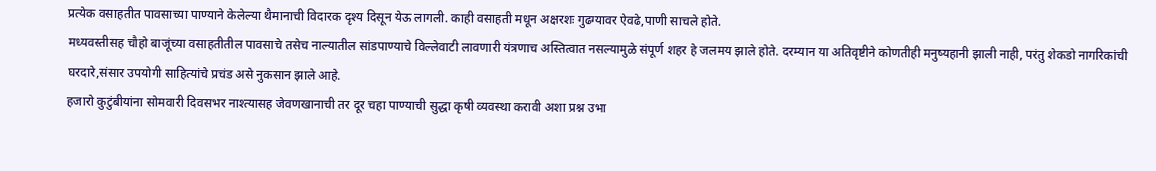प्रत्येक वसाहतीत पावसाच्या पाण्याने केलेल्या थैमानाची विदारक दृश्य दिसून येऊ लागली. काही वसाहती मधून अक्षरशः गुढग्यावर ऐवढे,पाणी साचले होते.
मध्यवस्तीसह चौहो बाजूंच्या वसाहतीतील पावसाचे तसेच नाल्यातील सांडपाण्याचे विल्लेवाटी लावणारी यंत्रणाच अस्तित्वात नसल्यामुळे संपूर्ण शहर हे जलमय झाले होते. दरम्यान या अतिवृष्टीने कोणतीही मनुष्यहानी झाली नाही, परंतु शेकडो नागरिकांची घरदारे,संसार उपयोगी साहित्यांचे प्रचंड असे नुकसान झाले आहे.
हजारो कुटुंबीयांना सोमवारी दिवसभर नाश्त्यासह जेवणखानाची तर दूर चहा पाण्याची सुद्धा कृषी व्यवस्था करावी अशा प्रश्न उभा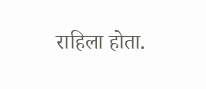राहिला होता.